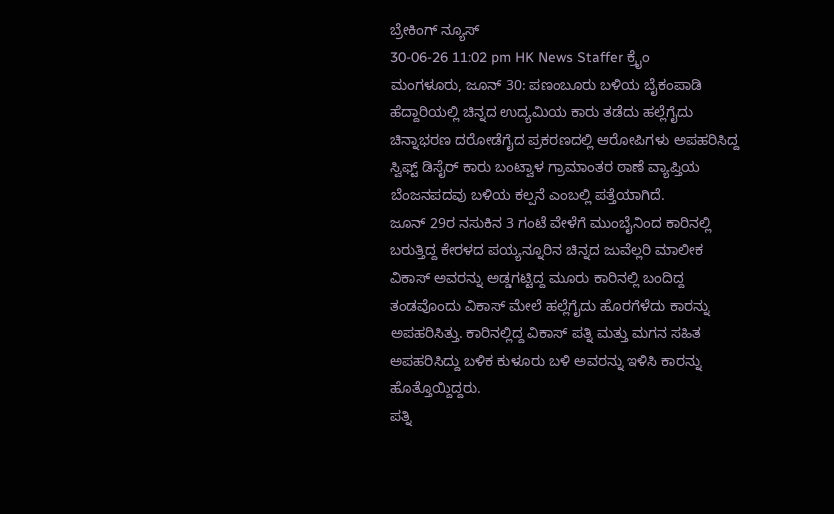ಬ್ರೇಕಿಂಗ್ ನ್ಯೂಸ್
30-06-26 11:02 pm HK News Staffer ಕ್ರೈಂ
ಮಂಗಳೂರು, ಜೂನ್ 30: ಪಣಂಬೂರು ಬಳಿಯ ಬೈಕಂಪಾಡಿ ಹೆದ್ದಾರಿಯಲ್ಲಿ ಚಿನ್ನದ ಉದ್ಯಮಿಯ ಕಾರು ತಡೆದು ಹಲ್ಲೆಗೈದು ಚಿನ್ನಾಭರಣ ದರೋಡೆಗೈದ ಪ್ರಕರಣದಲ್ಲಿ ಆರೋಪಿಗಳು ಅಪಹರಿಸಿದ್ದ ಸ್ವಿಫ್ಟ್ ಡಿಸೈರ್ ಕಾರು ಬಂಟ್ವಾಳ ಗ್ರಾಮಾಂತರ ಠಾಣೆ ವ್ಯಾಪ್ತಿಯ ಬೆಂಜನಪದವು ಬಳಿಯ ಕಲ್ಪನೆ ಎಂಬಲ್ಲಿ ಪತ್ತೆಯಾಗಿದೆ.
ಜೂನ್ 29ರ ನಸುಕಿನ 3 ಗಂಟೆ ವೇಳೆಗೆ ಮುಂಬೈನಿಂದ ಕಾರಿನಲ್ಲಿ ಬರುತ್ತಿದ್ದ ಕೇರಳದ ಪಯ್ಯನ್ನೂರಿನ ಚಿನ್ನದ ಜುವೆಲ್ಲರಿ ಮಾಲೀಕ ವಿಕಾಸ್ ಅವರನ್ನು ಅಡ್ಡಗಟ್ಟಿದ್ದ ಮೂರು ಕಾರಿನಲ್ಲಿ ಬಂದಿದ್ದ ತಂಡವೊಂದು ವಿಕಾಸ್ ಮೇಲೆ ಹಲ್ಲೆಗೈದು ಹೊರಗೆಳೆದು ಕಾರನ್ನು ಅಪಹರಿಸಿತ್ತು. ಕಾರಿನಲ್ಲಿದ್ದ ವಿಕಾಸ್ ಪತ್ನಿ ಮತ್ತು ಮಗನ ಸಹಿತ ಅಪಹರಿಸಿದ್ದು ಬಳಿಕ ಕುಳೂರು ಬಳಿ ಅವರನ್ನು ಇಳಿಸಿ ಕಾರನ್ನು ಹೊತ್ತೊಯ್ದಿದ್ದರು.
ಪತ್ನಿ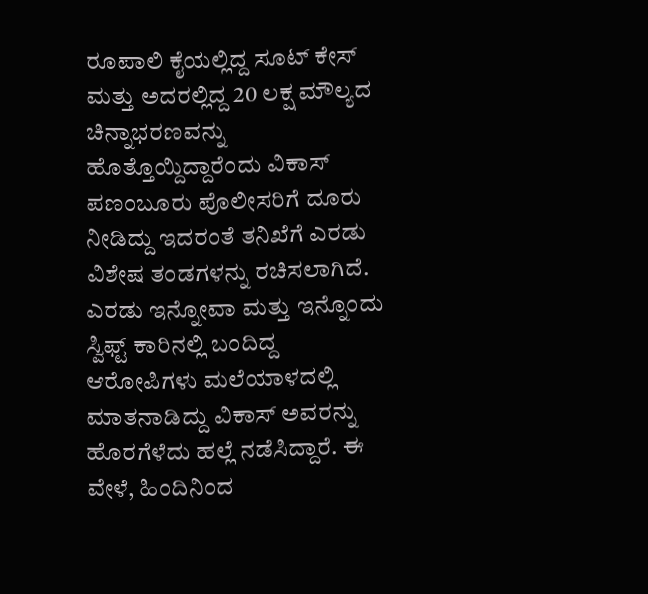ರೂಪಾಲಿ ಕೈಯಲ್ಲಿದ್ದ ಸೂಟ್ ಕೇಸ್ ಮತ್ತು ಅದರಲ್ಲಿದ್ದ 20 ಲಕ್ಷ ಮೌಲ್ಯದ ಚಿನ್ನಾಭರಣವನ್ನು ಹೊತ್ತೊಯ್ದಿದ್ದಾರೆಂದು ವಿಕಾಸ್ ಪಣಂಬೂರು ಪೊಲೀಸರಿಗೆ ದೂರು ನೀಡಿದ್ದು ಇದರಂತೆ ತನಿಖೆಗೆ ಎರಡು ವಿಶೇಷ ತಂಡಗಳನ್ನು ರಚಿಸಲಾಗಿದೆ. ಎರಡು ಇನ್ನೋವಾ ಮತ್ತು ಇನ್ನೊಂದು ಸ್ವಿಫ್ಟ್ ಕಾರಿನಲ್ಲಿ ಬಂದಿದ್ದ ಆರೋಪಿಗಳು ಮಲೆಯಾಳದಲ್ಲಿ ಮಾತನಾಡಿದ್ದು ವಿಕಾಸ್ ಅವರನ್ನು ಹೊರಗೆಳೆದು ಹಲ್ಲೆ ನಡೆಸಿದ್ದಾರೆ. ಈ ವೇಳೆ, ಹಿಂದಿನಿಂದ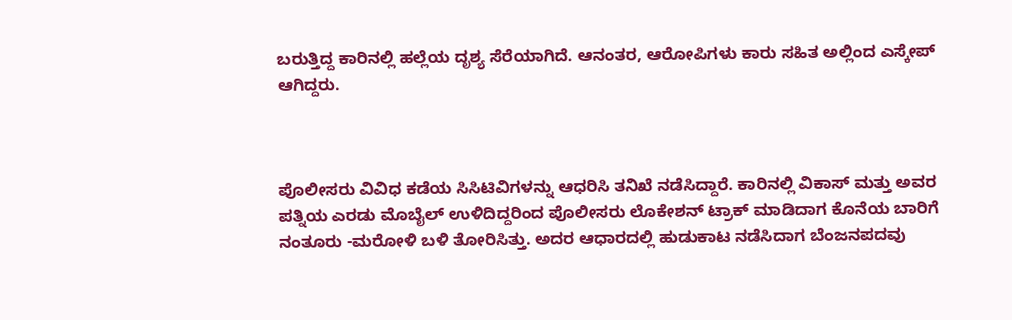ಬರುತ್ತಿದ್ದ ಕಾರಿನಲ್ಲಿ ಹಲ್ಲೆಯ ದೃಶ್ಯ ಸೆರೆಯಾಗಿದೆ. ಆನಂತರ, ಆರೋಪಿಗಳು ಕಾರು ಸಹಿತ ಅಲ್ಲಿಂದ ಎಸ್ಕೇಪ್ ಆಗಿದ್ದರು.



ಪೊಲೀಸರು ವಿವಿಧ ಕಡೆಯ ಸಿಸಿಟಿವಿಗಳನ್ನು ಆಧರಿಸಿ ತನಿಖೆ ನಡೆಸಿದ್ದಾರೆ. ಕಾರಿನಲ್ಲಿ ವಿಕಾಸ್ ಮತ್ತು ಅವರ ಪತ್ನಿಯ ಎರಡು ಮೊಬೈಲ್ ಉಳಿದಿದ್ದರಿಂದ ಪೊಲೀಸರು ಲೊಕೇಶನ್ ಟ್ರಾಕ್ ಮಾಡಿದಾಗ ಕೊನೆಯ ಬಾರಿಗೆ ನಂತೂರು -ಮರೋಳಿ ಬಳಿ ತೋರಿಸಿತ್ತು. ಅದರ ಆಧಾರದಲ್ಲಿ ಹುಡುಕಾಟ ನಡೆಸಿದಾಗ ಬೆಂಜನಪದವು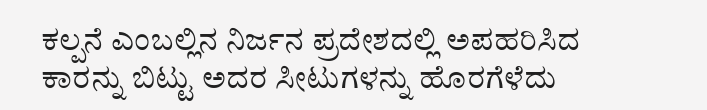ಕಲ್ಪನೆ ಎಂಬಲ್ಲಿನ ನಿರ್ಜನ ಪ್ರದೇಶದಲ್ಲಿ ಅಪಹರಿಸಿದ ಕಾರನ್ನು ಬಿಟ್ಟು ಅದರ ಸೀಟುಗಳನ್ನು ಹೊರಗೆಳೆದು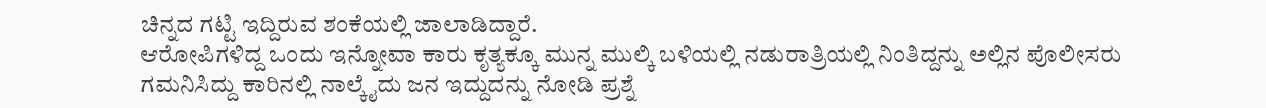ಚಿನ್ನದ ಗಟ್ಟಿ ಇದ್ದಿರುವ ಶಂಕೆಯಲ್ಲಿ ಜಾಲಾಡಿದ್ದಾರೆ.
ಆರೋಪಿಗಳಿದ್ದ ಒಂದು ಇನ್ನೋವಾ ಕಾರು ಕೃತ್ಯಕ್ಕೂ ಮುನ್ನ ಮುಲ್ಕಿ ಬಳಿಯಲ್ಲಿ ನಡುರಾತ್ರಿಯಲ್ಲಿ ನಿಂತಿದ್ದನ್ನು ಅಲ್ಲಿನ ಪೊಲೀಸರು ಗಮನಿಸಿದ್ದು ಕಾರಿನಲ್ಲಿ ನಾಲ್ಕೈದು ಜನ ಇದ್ದುದನ್ನು ನೋಡಿ ಪ್ರಶ್ನೆ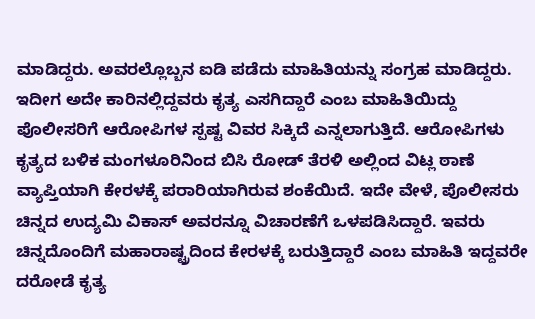ಮಾಡಿದ್ದರು. ಅವರಲ್ಲೊಬ್ಬನ ಐಡಿ ಪಡೆದು ಮಾಹಿತಿಯನ್ನು ಸಂಗ್ರಹ ಮಾಡಿದ್ದರು. ಇದೀಗ ಅದೇ ಕಾರಿನಲ್ಲಿದ್ದವರು ಕೃತ್ಯ ಎಸಗಿದ್ದಾರೆ ಎಂಬ ಮಾಹಿತಿಯಿದ್ದು ಪೊಲೀಸರಿಗೆ ಆರೋಪಿಗಳ ಸ್ಪಷ್ಟ ವಿವರ ಸಿಕ್ಕಿದೆ ಎನ್ನಲಾಗುತ್ತಿದೆ. ಆರೋಪಿಗಳು ಕೃತ್ಯದ ಬಳಿಕ ಮಂಗಳೂರಿನಿಂದ ಬಿಸಿ ರೋಡ್ ತೆರಳಿ ಅಲ್ಲಿಂದ ವಿಟ್ಲ ಠಾಣೆ ವ್ಯಾಪ್ತಿಯಾಗಿ ಕೇರಳಕ್ಕೆ ಪರಾರಿಯಾಗಿರುವ ಶಂಕೆಯಿದೆ. ಇದೇ ವೇಳೆ, ಪೊಲೀಸರು ಚಿನ್ನದ ಉದ್ಯಮಿ ವಿಕಾಸ್ ಅವರನ್ನೂ ವಿಚಾರಣೆಗೆ ಒಳಪಡಿಸಿದ್ದಾರೆ. ಇವರು ಚಿನ್ನದೊಂದಿಗೆ ಮಹಾರಾಷ್ಟ್ರದಿಂದ ಕೇರಳಕ್ಕೆ ಬರುತ್ತಿದ್ದಾರೆ ಎಂಬ ಮಾಹಿತಿ ಇದ್ದವರೇ ದರೋಡೆ ಕೃತ್ಯ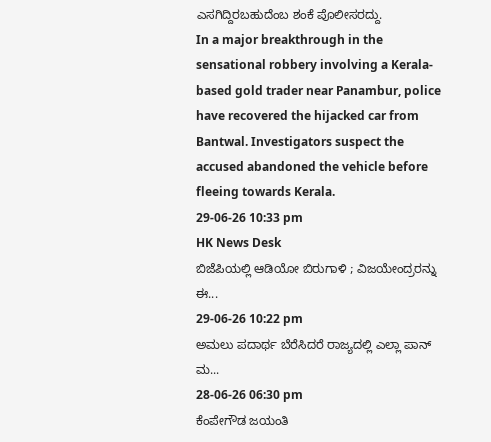ಎಸಗಿದ್ದಿರಬಹುದೆಂಬ ಶಂಕೆ ಪೊಲೀಸರದ್ದು.
In a major breakthrough in the sensational robbery involving a Kerala-based gold trader near Panambur, police have recovered the hijacked car from Bantwal. Investigators suspect the accused abandoned the vehicle before fleeing towards Kerala.
29-06-26 10:33 pm
HK News Desk
ಬಿಜೆಪಿಯಲ್ಲಿ ಆಡಿಯೋ ಬಿರುಗಾಳಿ ; ವಿಜಯೇಂದ್ರರನ್ನು ಈ...
29-06-26 10:22 pm
ಅಮಲು ಪದಾರ್ಥ ಬೆರೆಸಿದರೆ ರಾಜ್ಯದಲ್ಲಿ ಎಲ್ಲಾ ಪಾನ್ ಮ...
28-06-26 06:30 pm
ಕೆಂಪೇಗೌಡ ಜಯಂತಿ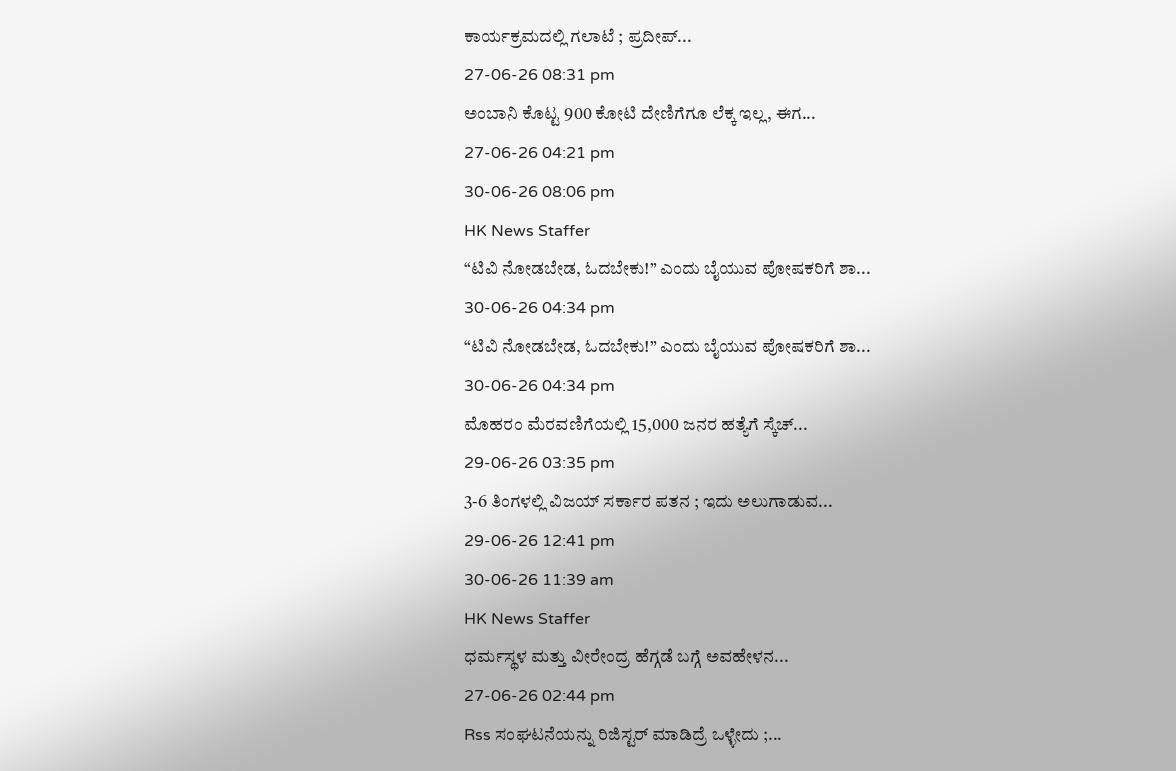ಕಾರ್ಯಕ್ರಮದಲ್ಲಿ ಗಲಾಟೆ ; ಪ್ರದೀಪ್...
27-06-26 08:31 pm
ಅಂಬಾನಿ ಕೊಟ್ಟ 900 ಕೋಟಿ ದೇಣಿಗೆಗೂ ಲೆಕ್ಕ ಇಲ್ಲ, ಈಗ...
27-06-26 04:21 pm
30-06-26 08:06 pm
HK News Staffer
“ಟಿವಿ ನೋಡಬೇಡ, ಓದಬೇಕು!” ಎಂದು ಬೈಯುವ ಪೋಷಕರಿಗೆ ಶಾ...
30-06-26 04:34 pm
“ಟಿವಿ ನೋಡಬೇಡ, ಓದಬೇಕು!” ಎಂದು ಬೈಯುವ ಪೋಷಕರಿಗೆ ಶಾ...
30-06-26 04:34 pm
ಮೊಹರಂ ಮೆರವಣಿಗೆಯಲ್ಲಿ 15,000 ಜನರ ಹತ್ಯೆಗೆ ಸ್ಕೆಚ್...
29-06-26 03:35 pm
3-6 ತಿಂಗಳಲ್ಲಿ ವಿಜಯ್ ಸರ್ಕಾರ ಪತನ ; ಇದು ಅಲುಗಾಡುವ...
29-06-26 12:41 pm
30-06-26 11:39 am
HK News Staffer
ಧರ್ಮಸ್ಥಳ ಮತ್ತು ವೀರೇಂದ್ರ ಹೆಗ್ಗಡೆ ಬಗ್ಗೆ ಅವಹೇಳನ...
27-06-26 02:44 pm
Rss ಸಂಘಟನೆಯನ್ನು ರಿಜಿಸ್ಟರ್ ಮಾಡಿದ್ರೆ ಒಳ್ಳೇದು ;...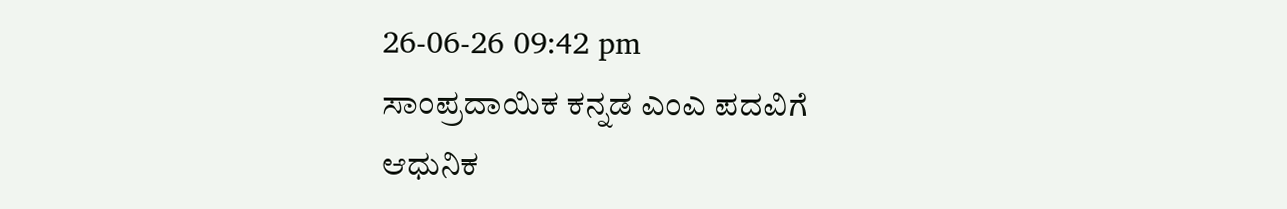26-06-26 09:42 pm
ಸಾಂಪ್ರದಾಯಿಕ ಕನ್ನಡ ಎಂಎ ಪದವಿಗೆ ಆಧುನಿಕ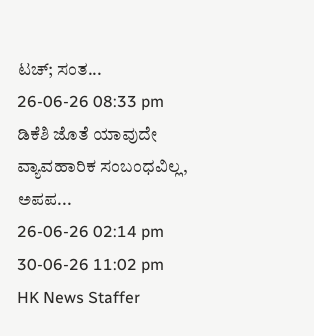ಟಚ್; ಸಂತ...
26-06-26 08:33 pm
ಡಿಕೆಶಿ ಜೊತೆ ಯಾವುದೇ ವ್ಯಾವಹಾರಿಕ ಸಂಬಂಧವಿಲ್ಲ, ಅಪಪ...
26-06-26 02:14 pm
30-06-26 11:02 pm
HK News Staffer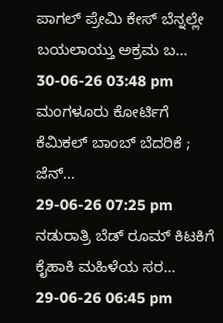ಪಾಗಲ್ ಪ್ರೇಮಿ ಕೇಸ್ ಬೆನ್ನಲ್ಲೇ ಬಯಲಾಯ್ತು ಅಕ್ರಮ ಬ...
30-06-26 03:48 pm
ಮಂಗಳೂರು ಕೋರ್ಟಿಗೆ ಕೆಮಿಕಲ್ ಬಾಂಬ್ ಬೆದರಿಕೆ ; ಜೆನ್...
29-06-26 07:25 pm
ನಡುರಾತ್ರಿ ಬೆಡ್ ರೂಮ್ ಕಿಟಕಿಗೆ ಕೈಹಾಕಿ ಮಹಿಳೆಯ ಸರ...
29-06-26 06:45 pm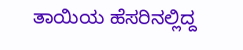ತಾಯಿಯ ಹೆಸರಿನಲ್ಲಿದ್ದ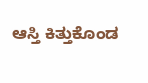ಆಸ್ತಿ ಕಿತ್ತುಕೊಂಡ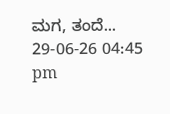ಮಗ, ತಂದೆ...
29-06-26 04:45 pm